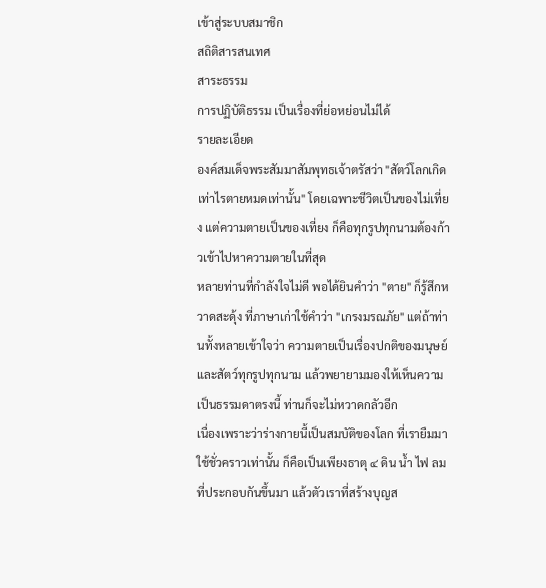เข้าสู่ระบบสมาชิก
สถิติสารสนเทศ
สาระธรรม
การปฏิบัติธรรม เป็นเรื่องที่ย่อหย่อนไม่ได้
รายละเอียด
องค์สมเด็จพระสัมมาสัมพุทธเจ้าตรัสว่า "สัตว์โลกเกิดเท่าไรตายหมดเท่านั้น" โดยเฉพาะชีวิตเป็นของไม่เที่ยง แต่ความตายเป็นของเที่ยง ก็คือทุกรูปทุกนามต้องก้าวเข้าไปหาความตายในที่สุด
หลายท่านที่กำลังใจไม่ดี พอได้ยินคำว่า "ตาย" ก็รู้สึกหวาดสะดุ้ง ที่ภาษาเก่าใช้คำว่า "เกรงมรณภัย" แต่ถ้าท่านทั้งหลายเข้าใจว่า ความตายเป็นเรื่องปกติของมนุษย์และสัตว์ทุกรูปทุกนาม แล้วพยายามมองให้เห็นความเป็นธรรมดาตรงนี้ ท่านก็จะไม่หวาดกลัวอีก
เนื่องเพราะว่าร่างกายนี้เป็นสมบัติของโลก ที่เรายืมมาใช้ชั่วคราวเท่านั้น ก็คือเป็นเพียงธาตุ ๔ ดิน น้ำ ไฟ ลม ที่ประกอบกันขึ้นมา แล้วตัวเราที่สร้างบุญส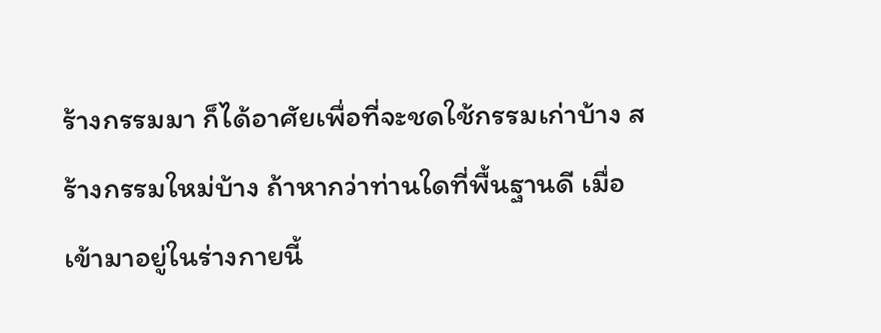ร้างกรรมมา ก็ได้อาศัยเพื่อที่จะชดใช้กรรมเก่าบ้าง สร้างกรรมใหม่บ้าง ถ้าหากว่าท่านใดที่พื้นฐานดี เมื่อเข้ามาอยู่ในร่างกายนี้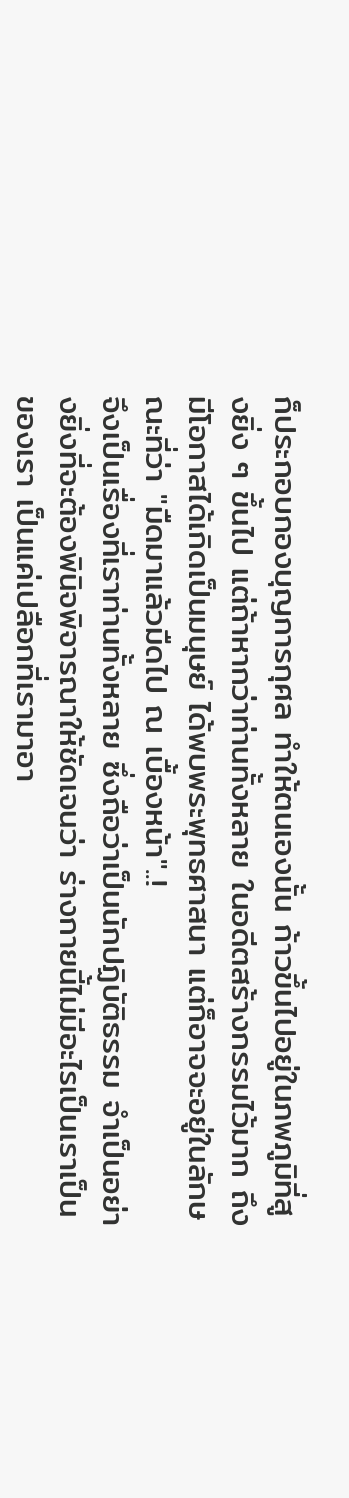ก็ประกอบกองบุญการกุศล ทำให้ตนเองนั้น ก้าวขึ้นไปอยู่ในภพภูมิที่สูงยิ่ง ๆ ขึ้นไป แต่ถ้าหากว่าท่านทั้งหลาย ในอดีตสร้างกรรมไว้มาก ถึงมีโอกาสได้เกิดเป็นมนุษย์ ได้พบพระพุทธศาสนา แต่ก็อาจจะอยู่ในลักษณะที่ว่า "มืดมาแล้วมืดไป ณ เบื้องหน้า"..!
จึงเป็นเรื่องที่เราท่านทั้งหลาย ซึ่งถือว่าเป็นนักปฏิบัติธรรม จำเป็นอย่างยิ่งที่จะต้องพินิจพิจารณาให้ชัดเจนว่า ร่างกายนี้ไม่มีอะไรเป็นเราเป็นของเรา เป็นแค่เปลือกที่เรามาอา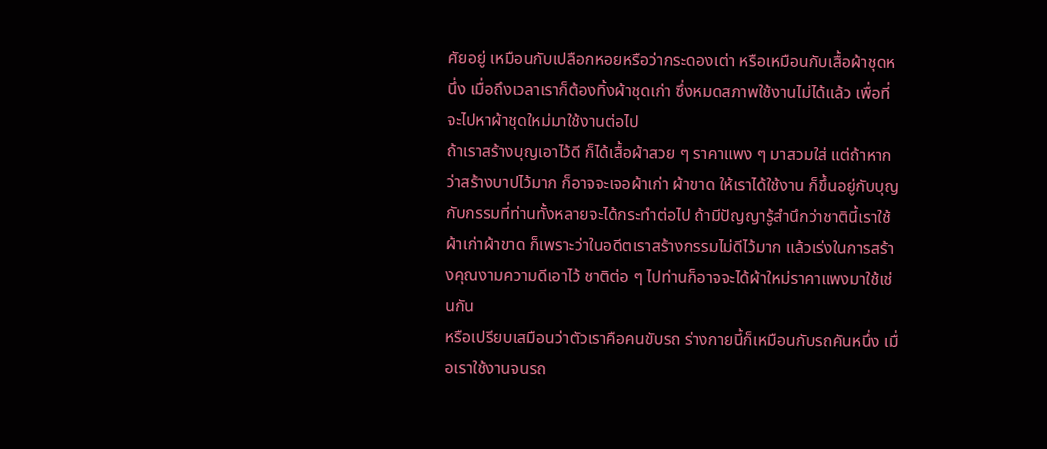ศัยอยู่ เหมือนกับเปลือกหอยหรือว่ากระดองเต่า หรือเหมือนกับเสื้อผ้าชุดหนึ่ง เมื่อถึงเวลาเราก็ต้องทิ้งผ้าชุดเก่า ซึ่งหมดสภาพใช้งานไม่ได้แล้ว เพื่อที่จะไปหาผ้าชุดใหม่มาใช้งานต่อไป
ถ้าเราสร้างบุญเอาไว้ดี ก็ได้เสื้อผ้าสวย ๆ ราคาแพง ๆ มาสวมใส่ แต่ถ้าหากว่าสร้างบาปไว้มาก ก็อาจจะเจอผ้าเก่า ผ้าขาด ให้เราได้ใช้งาน ก็ขึ้นอยู่กับบุญกับกรรมที่ท่านทั้งหลายจะได้กระทำต่อไป ถ้ามีปัญญารู้สำนึกว่าชาตินี้เราใช้ผ้าเก่าผ้าขาด ก็เพราะว่าในอดีตเราสร้างกรรมไม่ดีไว้มาก แล้วเร่งในการสร้างคุณงามความดีเอาไว้ ชาติต่อ ๆ ไปท่านก็อาจจะได้ผ้าใหม่ราคาแพงมาใช้เช่นกัน
หรือเปรียบเสมือนว่าตัวเราคือคนขับรถ ร่างกายนี้ก็เหมือนกับรถคันหนึ่ง เมื่อเราใช้งานจนรถ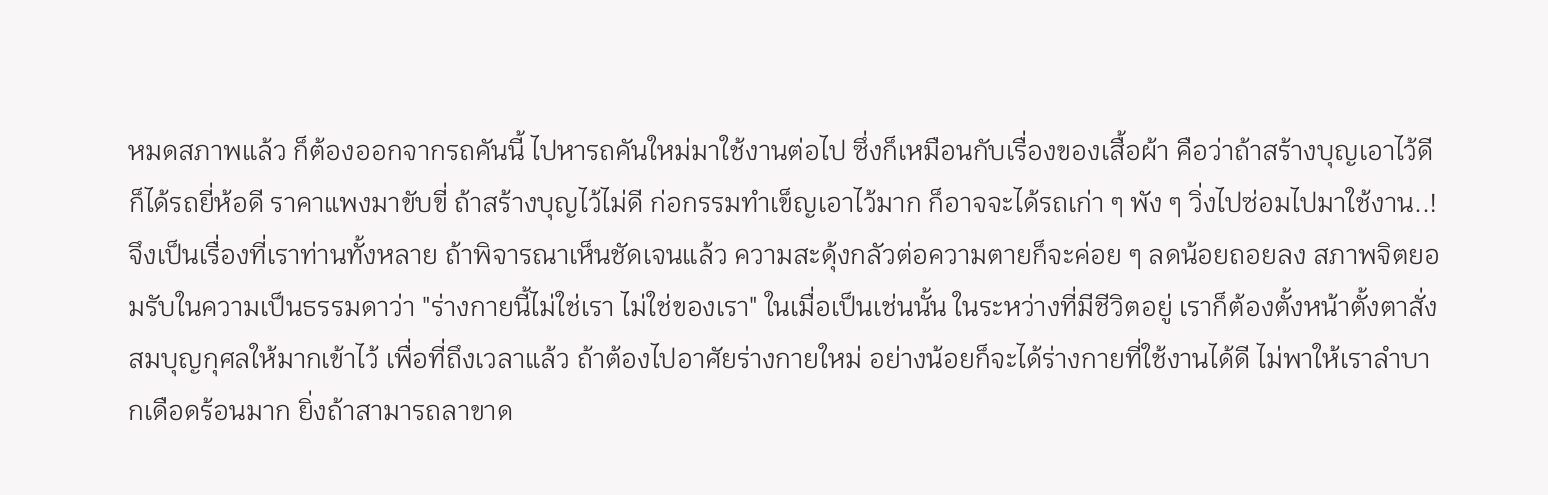หมดสภาพแล้ว ก็ต้องออกจากรถคันนี้ ไปหารถคันใหม่มาใช้งานต่อไป ซึ่งก็เหมือนกับเรื่องของเสื้อผ้า คือว่าถ้าสร้างบุญเอาไว้ดี ก็ได้รถยี่ห้อดี ราคาแพงมาขับขี่ ถ้าสร้างบุญไว้ไม่ดี ก่อกรรมทำเข็ญเอาไว้มาก ก็อาจจะได้รถเก่า ๆ พัง ๆ วิ่งไปซ่อมไปมาใช้งาน..!
จึงเป็นเรื่องที่เราท่านทั้งหลาย ถ้าพิจารณาเห็นชัดเจนแล้ว ความสะดุ้งกลัวต่อความตายก็จะค่อย ๆ ลดน้อยถอยลง สภาพจิตยอมรับในความเป็นธรรมดาว่า "ร่างกายนี้ไม่ใช่เรา ไม่ใช่ของเรา" ในเมื่อเป็นเช่นนั้น ในระหว่างที่มีชีวิตอยู่ เราก็ต้องตั้งหน้าตั้งตาสั่งสมบุญกุศลให้มากเข้าไว้ เพื่อที่ถึงเวลาแล้ว ถ้าต้องไปอาศัยร่างกายใหม่ อย่างน้อยก็จะได้ร่างกายที่ใช้งานได้ดี ไม่พาให้เราลำบากเดือดร้อนมาก ยิ่งถ้าสามารถลาขาด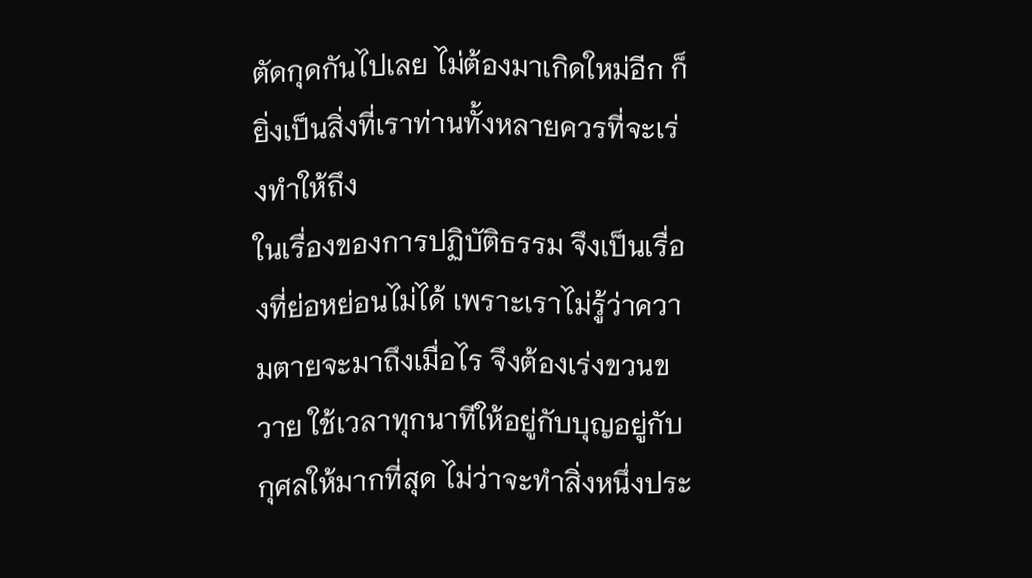ตัดกุดกันไปเลย ไม่ต้องมาเกิดใหม่อีก ก็ยิ่งเป็นสิ่งที่เราท่านทั้งหลายควรที่จะเร่งทำให้ถึง
ในเรื่องของการปฏิบัติธรรม จึงเป็นเรื่องที่ย่อหย่อนไม่ได้ เพราะเราไม่รู้ว่าความตายจะมาถึงเมื่อไร จึงต้องเร่งขวนขวาย ใช้เวลาทุกนาทีให้อยู่กับบุญอยู่กับกุศลให้มากที่สุด ไม่ว่าจะทำสิ่งหนึ่งประ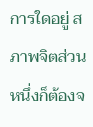การใดอยู่ สภาพจิตส่วนหนึ่งก็ต้องจ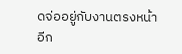ดจ่ออยู่กับงานตรงหน้า อีก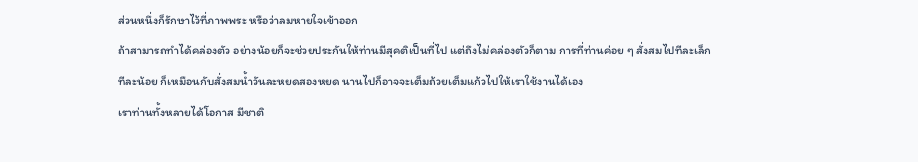ส่วนหนึ่งก็รักษาไว้ที่ภาพพระ หรือว่าลมหายใจเข้าออก
ถ้าสามารถทำได้คล่องตัว อย่างน้อยก็จะช่วยประกันให้ท่านมีสุคติเป็นที่ไป แต่ถึงไม่คล่องตัวก็ตาม การที่ท่านค่อย ๆ สั่งสมไปทีละเล็กทีละน้อย ก็เหมือนกับสั่งสมน้ำวันละหยดสองหยด นานไปก็อาจจะเต็มถ้วยเต็มแก้วไปให้เราใช้งานได้เอง
เราท่านทั้งหลายได้โอกาส มีชาติ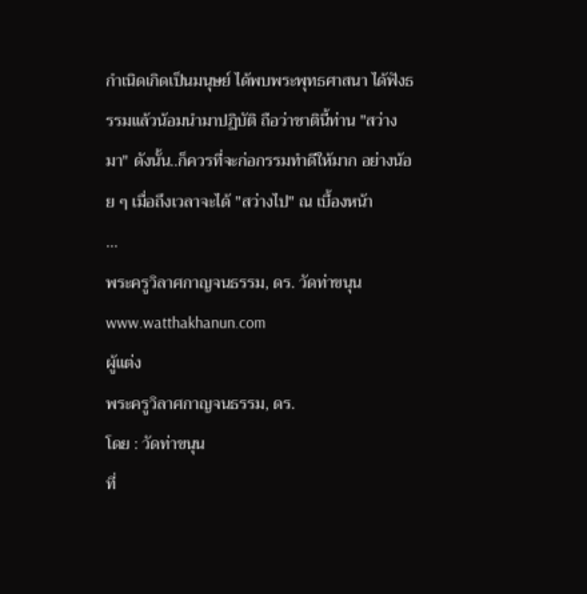กำเนิดเกิดเป็นมนุษย์ ได้พบพระพุทธศาสนา ได้ฟังธรรมแล้วน้อมนำมาปฏิบัติ ถือว่าชาตินี้ท่าน "สว่างมา" ดังนั้น..ก็ควรที่จะก่อกรรมทำดีให้มาก อย่างน้อย ๆ เมื่อถึงเวลาจะได้ "สว่างไป" ณ เบื้องหน้า
...
พระครูวิลาศกาญจนธรรม, ดร. วัดท่าขนุน
www.watthakhanun.com
ผู้แต่ง
พระครูวิลาศกาญจนธรรม, ดร.
โดย : วัดท่าขนุน
ที่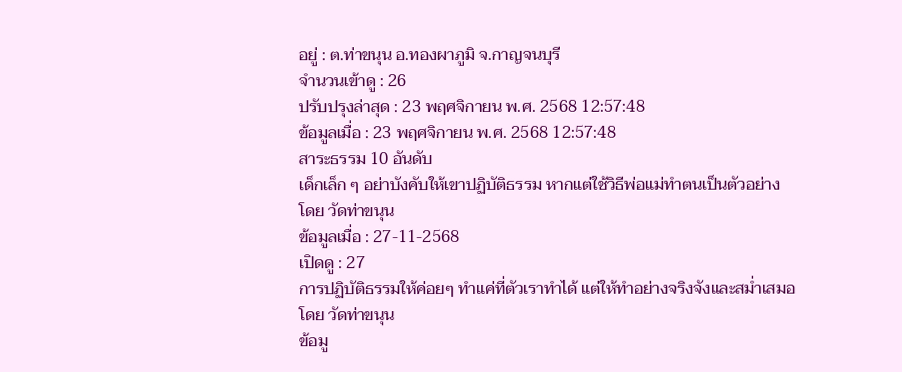อยู่ : ต.ท่าขนุน อ.ทองผาภูมิ จ.กาญจนบุรี
จำนวนเข้าดู : 26
ปรับปรุงล่าสุด : 23 พฤศจิกายน พ.ศ. 2568 12:57:48
ข้อมูลเมื่อ : 23 พฤศจิกายน พ.ศ. 2568 12:57:48
สาระธรรม 10 อันดับ
เด็กเล็ก ๆ อย่าบังคับให้เขาปฏิบัติธรรม หากแต่ใช้วิธีพ่อแม่ทำตนเป็นตัวอย่าง
โดย วัดท่าขนุน
ข้อมูลเมื่อ : 27-11-2568
เปิดดู : 27
การปฏิบัติธรรมให้ค่อยๆ ทำแค่ที่ตัวเราทำได้ แต่ให้ทำอย่างจริงจังและสม่ำเสมอ
โดย วัดท่าขนุน
ข้อมู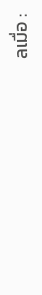ลเมื่อ :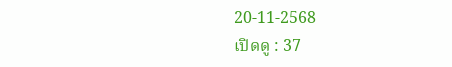20-11-2568
เปิดดู : 37